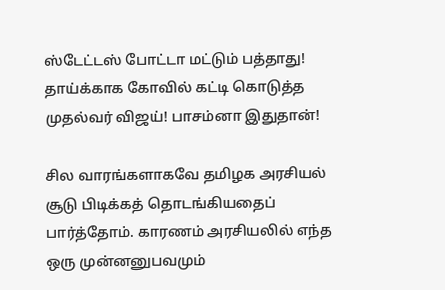ஸ்டேட்டஸ் போட்டா மட்டும் பத்தாது! தாய்க்காக கோவில் கட்டி கொடுத்த முதல்வர் விஜய்! பாசம்னா இதுதான்!

சில வாரங்களாகவே தமிழக அரசியல் சூடு பிடிக்கத் தொடங்கியதைப் பார்த்தோம். காரணம் அரசியலில் எந்த ஒரு முன்னனுபவமும்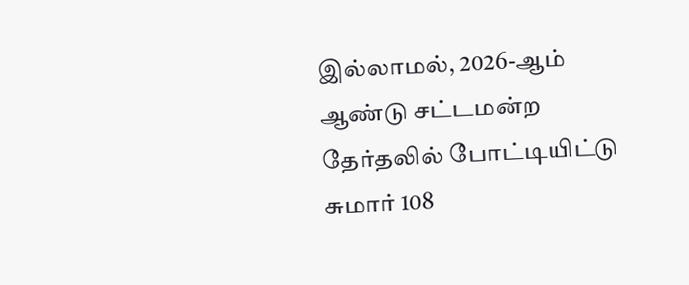இல்லாமல், 2026-ஆம் ஆண்டு சட்டமன்ற தேர்தலில் போட்டியிட்டு சுமார் 108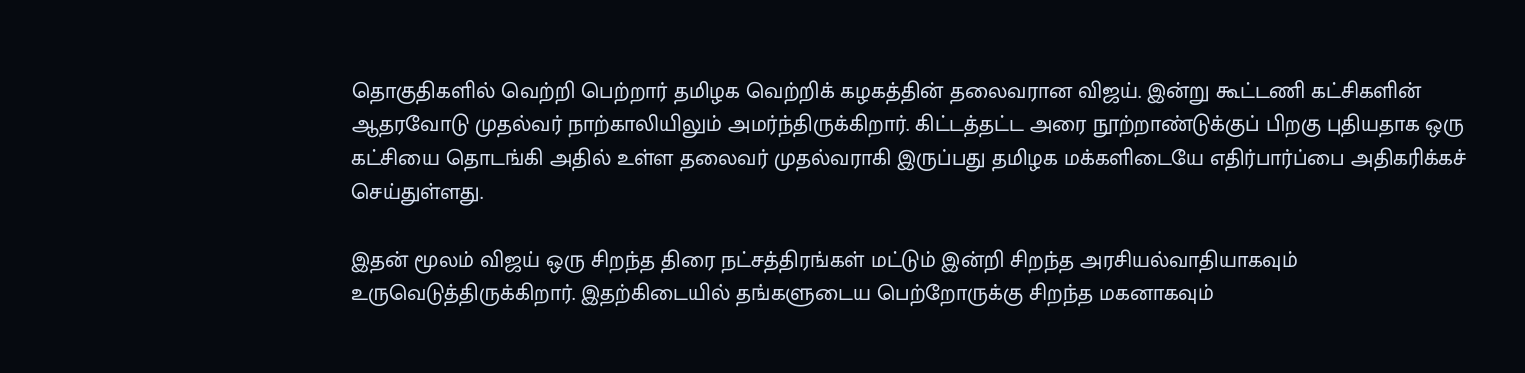தொகுதிகளில் வெற்றி பெற்றார் தமிழக வெற்றிக் கழகத்தின் தலைவரான விஜய். இன்று கூட்டணி கட்சிகளின் ஆதரவோடு முதல்வர் நாற்காலியிலும் அமர்ந்திருக்கிறார். கிட்டத்தட்ட அரை நூற்றாண்டுக்குப் பிறகு புதியதாக ஒரு கட்சியை தொடங்கி அதில் உள்ள தலைவர் முதல்வராகி இருப்பது தமிழக மக்களிடையே எதிர்பார்ப்பை அதிகரிக்கச் செய்துள்ளது.

இதன் மூலம் விஜய் ஒரு சிறந்த திரை நட்சத்திரங்கள் மட்டும் இன்றி சிறந்த அரசியல்வாதியாகவும் உருவெடுத்திருக்கிறார். இதற்கிடையில் தங்களுடைய பெற்றோருக்கு சிறந்த மகனாகவும்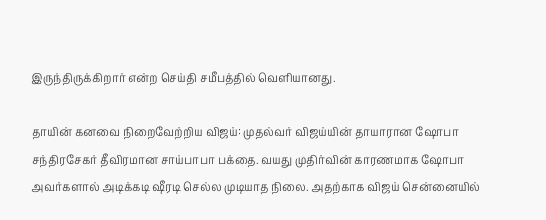இருந்திருக்கிறார் என்ற செய்தி சமீபத்தில் வெளியானது.

தாயின் கனவை நிறைவேற்றிய விஜய்: முதல்வர் விஜய்யின் தாயாரான ஷோபா சந்திரசேகர் தீவிரமான சாய்பாபா பக்தை. வயது முதிர்வின் காரணமாக ஷோபா அவர்களால் அடிக்கடி ஷீரடி செல்ல முடியாத நிலை. அதற்காக விஜய் சென்னையில்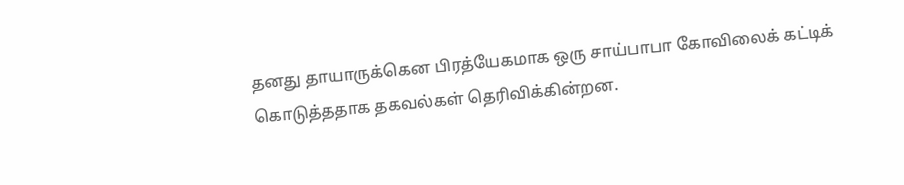தனது தாயாருக்கென பிரத்யேகமாக ஒரு சாய்பாபா கோவிலைக் கட்டிக் கொடுத்ததாக தகவல்கள் தெரிவிக்கின்றன.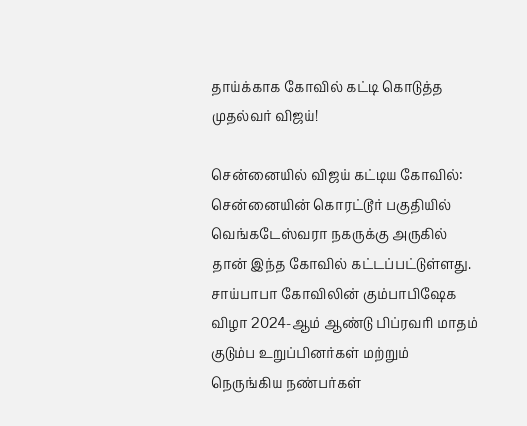தாய்க்காக கோவில் கட்டி கொடுத்த முதல்வர் விஜய்!

சென்னையில் விஜய் கட்டிய கோவில்: சென்னையின் கொரட்டூர் பகுதியில் வெங்கடேஸ்வரா நகருக்கு அருகில் தான் இந்த கோவில் கட்டப்பட்டுள்ளது. சாய்பாபா கோவிலின் கும்பாபிஷேக விழா 2024-ஆம் ஆண்டு பிப்ரவரி மாதம் குடும்ப உறுப்பினர்கள் மற்றும் நெருங்கிய நண்பர்கள்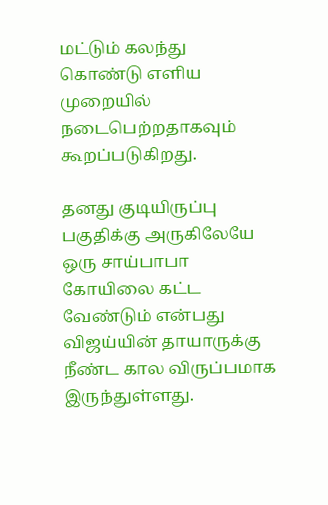மட்டும் கலந்து கொண்டு எளிய முறையில் நடைபெற்றதாகவும் கூறப்படுகிறது.

தனது குடியிருப்பு பகுதிக்கு அருகிலேயே ஒரு சாய்பாபா கோயிலை கட்ட வேண்டும் என்பது விஜய்யின் தாயாருக்கு நீண்ட கால விருப்பமாக இருந்துள்ளது.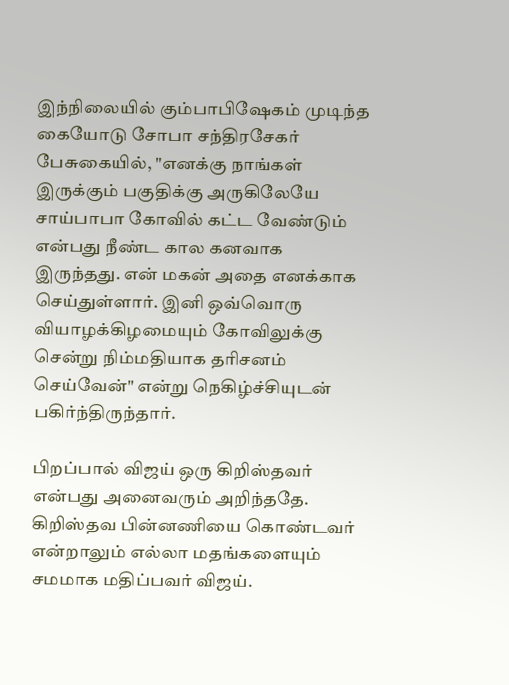இந்நிலையில் கும்பாபிஷேகம் முடிந்த கையோடு சோபா சந்திரசேகர் பேசுகையில், "எனக்கு நாங்கள் இருக்கும் பகுதிக்கு அருகிலேயே சாய்பாபா கோவில் கட்ட வேண்டும் என்பது நீண்ட கால கனவாக இருந்தது. என் மகன் அதை எனக்காக செய்துள்ளார். இனி ஒவ்வொரு வியாழக்கிழமையும் கோவிலுக்கு சென்று நிம்மதியாக தரிசனம் செய்வேன்" என்று நெகிழ்ச்சியுடன் பகிர்ந்திருந்தார்.

பிறப்பால் விஜய் ஒரு கிறிஸ்தவர் என்பது அனைவரும் அறிந்ததே. கிறிஸ்தவ பின்னணியை கொண்டவர் என்றாலும் எல்லா மதங்களையும் சமமாக மதிப்பவர் விஜய்.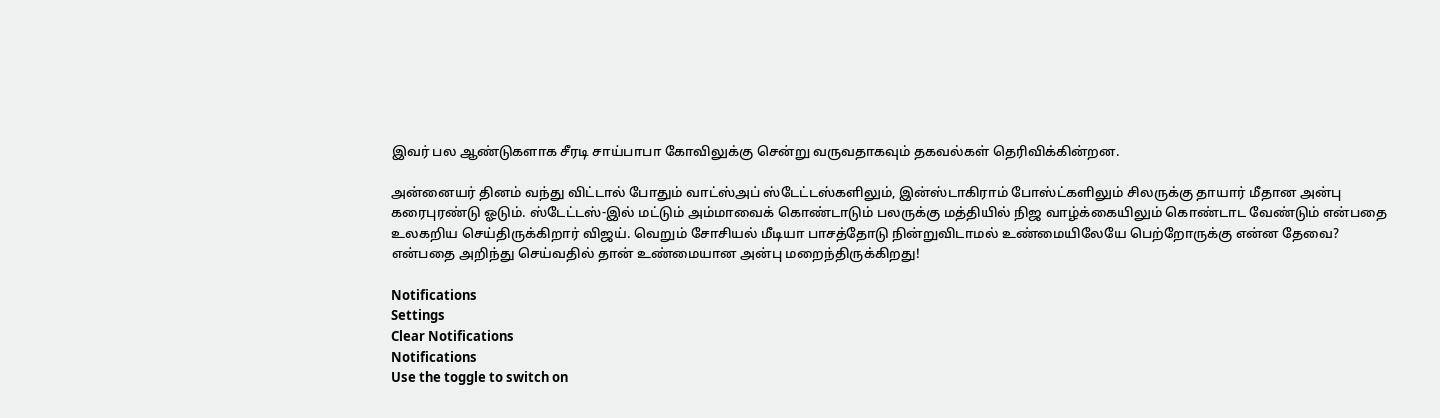இவர் பல ஆண்டுகளாக சீரடி சாய்பாபா கோவிலுக்கு சென்று வருவதாகவும் தகவல்கள் தெரிவிக்கின்றன.

அன்னையர் தினம் வந்து விட்டால் போதும் வாட்ஸ்அப் ஸ்டேட்டஸ்களிலும், இன்ஸ்டாகிராம் போஸ்ட்களிலும் சிலருக்கு தாயார் மீதான அன்பு கரைபுரண்டு ஓடும். ஸ்டேட்டஸ்-இல் மட்டும் அம்மாவைக் கொண்டாடும் பலருக்கு மத்தியில் நிஜ வாழ்க்கையிலும் கொண்டாட வேண்டும் என்பதை உலகறிய செய்திருக்கிறார் விஜய். வெறும் சோசியல் மீடியா பாசத்தோடு நின்றுவிடாமல் உண்மையிலேயே பெற்றோருக்கு என்ன தேவை? என்பதை அறிந்து செய்வதில் தான் உண்மையான அன்பு மறைந்திருக்கிறது!

Notifications
Settings
Clear Notifications
Notifications
Use the toggle to switch on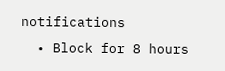notifications
  • Block for 8 hours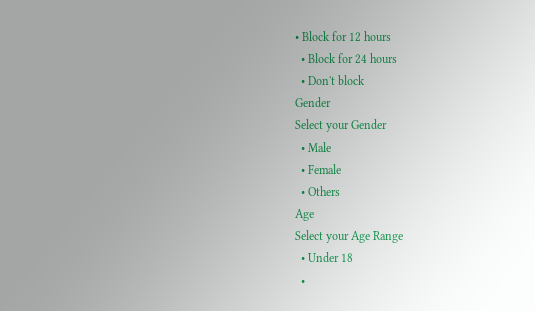• Block for 12 hours
  • Block for 24 hours
  • Don't block
Gender
Select your Gender
  • Male
  • Female
  • Others
Age
Select your Age Range
  • Under 18
  •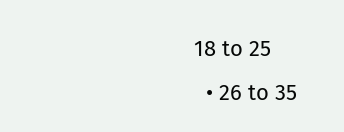18 to 25
  • 26 to 35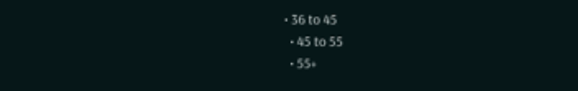• 36 to 45
  • 45 to 55
  • 55+